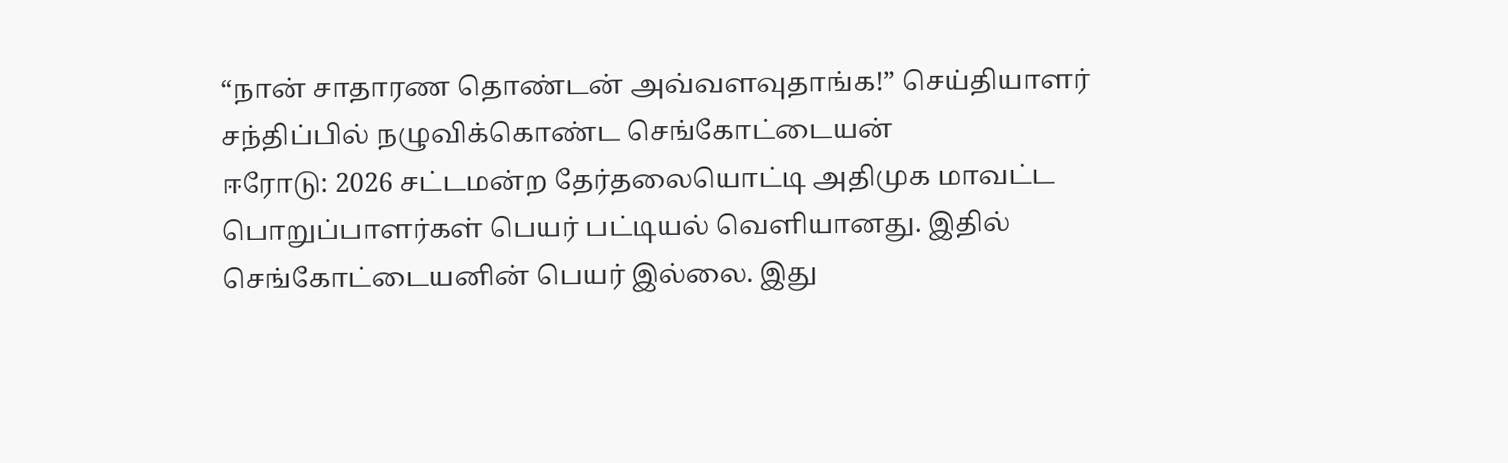“நான் சாதாரண தொண்டன் அவ்வளவுதாங்க!” செய்தியாளர் சந்திப்பில் நழுவிக்கொண்ட செங்கோட்டையன்
ஈரோடு: 2026 சட்டமன்ற தேர்தலையொட்டி அதிமுக மாவட்ட பொறுப்பாளர்கள் பெயர் பட்டியல் வெளியானது. இதில் செங்கோட்டையனின் பெயர் இல்லை. இது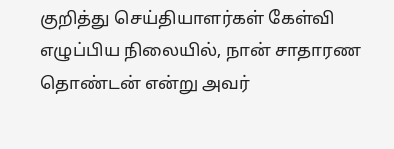குறித்து செய்தியாளர்கள் கேள்வி எழுப்பிய நிலையில், நான் சாதாரண தொண்டன் என்று அவர்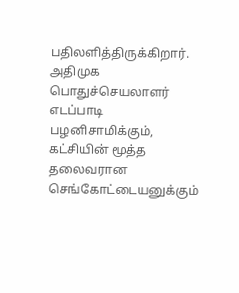பதிலளித்திருக்கிறார்.
அதிமுக பொதுச்செயலாளர் எடப்பாடி பழனிசாமிக்கும், கட்சியின் மூத்த தலைவரான செங்கோட்டையனுக்கும்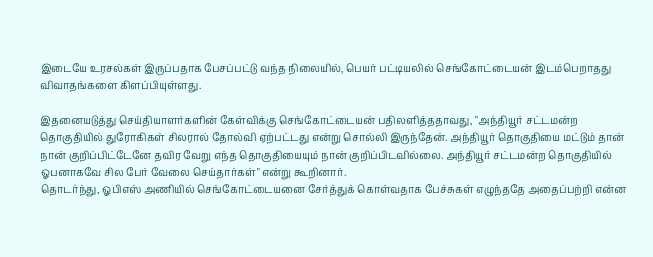இடையே உரசல்கள் இருப்பதாக பேசப்பட்டு வந்த நிலையில், பெயர் பட்டியலில் செங்கோட்டையன் இடம்பெறாதது விவாதங்களை கிளப்பியுள்ளது.

இதனையடுத்து செய்தியாளர்களின் கேள்விக்கு செங்கோட்டையன் பதிலளித்ததாவது, "அந்தியூர் சட்டமன்ற தொகுதியில் துரோகிகள் சிலரால் தோல்வி ஏற்பட்டது என்று சொல்லி இருந்தேன். அந்தியூர் தொகுதியை மட்டும் தான் நான் குறிப்பிட்டேனே தவிர வேறு எந்த தொகுதியையும் நான் குறிப்பிடவில்லை. அந்தியூர் சட்டமன்ற தொகுதியில் ஓபனாகவே சில பேர் வேலை செய்தார்கள்" என்று கூறினார்.
தொடர்ந்து, ஓபிஎஸ் அணியில் செங்கோட்டையனை சேர்த்துக் கொள்வதாக பேச்சுகள் எழுந்ததே அதைப்பற்றி என்ன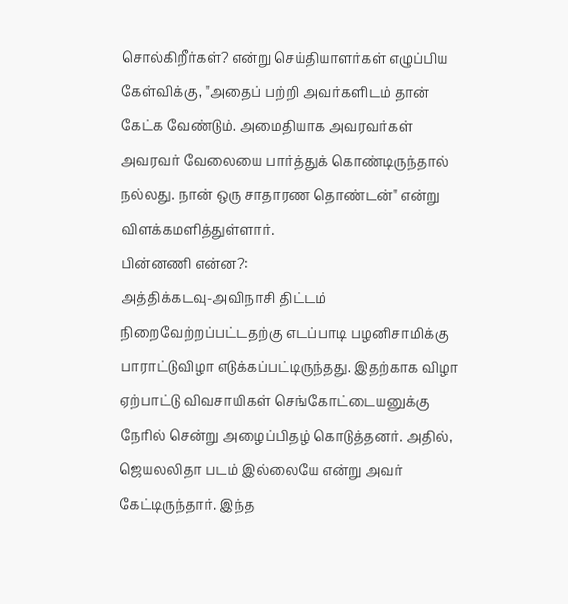சொல்கிறீர்கள்? என்று செய்தியாளர்கள் எழுப்பிய கேள்விக்கு, "அதைப் பற்றி அவர்களிடம் தான் கேட்க வேண்டும். அமைதியாக அவரவர்கள் அவரவர் வேலையை பார்த்துக் கொண்டிருந்தால் நல்லது. நான் ஒரு சாதாரண தொண்டன்" என்று விளக்கமளித்துள்ளார்.
பின்னணி என்ன?:
அத்திக்கடவு-அவிநாசி திட்டம் நிறைவேற்றப்பட்டதற்கு எடப்பாடி பழனிசாமிக்கு பாராட்டுவிழா எடுக்கப்பட்டிருந்தது. இதற்காக விழா ஏற்பாட்டு விவசாயிகள் செங்கோட்டையனுக்கு நேரில் சென்று அழைப்பிதழ் கொடுத்தனர். அதில், ஜெயலலிதா படம் இல்லையே என்று அவர் கேட்டிருந்தார். இந்த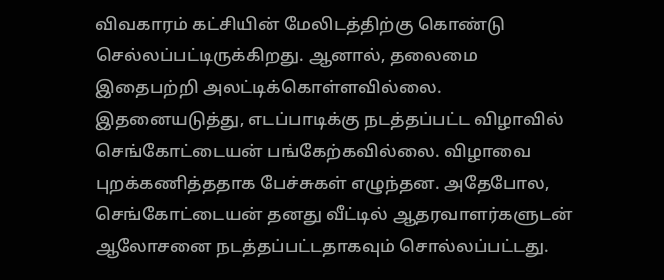விவகாரம் கட்சியின் மேலிடத்திற்கு கொண்டு செல்லப்பட்டிருக்கிறது. ஆனால், தலைமை இதைபற்றி அலட்டிக்கொள்ளவில்லை.
இதனையடுத்து, எடப்பாடிக்கு நடத்தப்பட்ட விழாவில் செங்கோட்டையன் பங்கேற்கவில்லை. விழாவை புறக்கணித்ததாக பேச்சுகள் எழுந்தன. அதேபோல, செங்கோட்டையன் தனது வீட்டில் ஆதரவாளர்களுடன் ஆலோசனை நடத்தப்பட்டதாகவும் சொல்லப்பட்டது.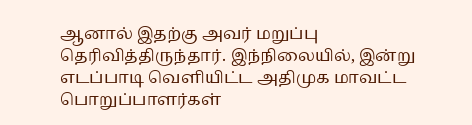ஆனால் இதற்கு அவர் மறுப்பு தெரிவித்திருந்தார். இந்நிலையில், இன்று எடப்பாடி வெளியிட்ட அதிமுக மாவட்ட பொறுப்பாளர்கள்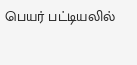பெயர் பட்டியலில்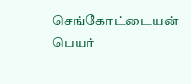செங்கோட்டையன் பெயர்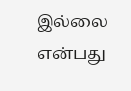இல்லை என்பது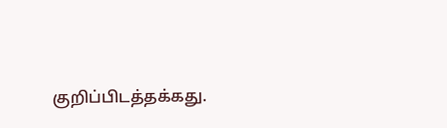குறிப்பிடத்தக்கது.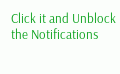Click it and Unblock the Notifications